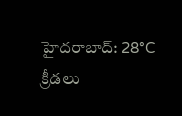హైదరాబాద్: 28°C
క్రీడలు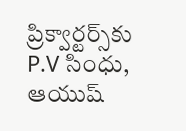ప్రిక్వార్టర్స్‌కు P.V సింధు, ఆయుష్‌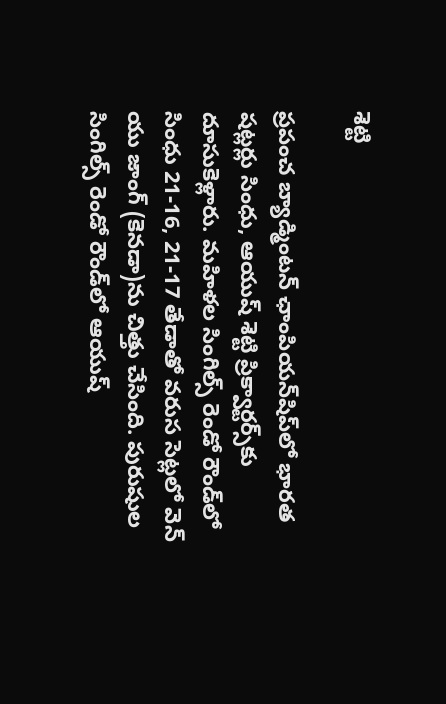శెట్టి

ప్రపంచ బ్యాడ్మింటన్‌ ఛాంపియన్‌షిప్‌లో భారత షట్లర్లు సింధు, ఆయుష్‌ శెట్టి ప్రిక్వార్టర్స్‌కు దూసుకెళ్లారు. మహిళల సింగిల్స్‌ రెండో రౌండ్‌లో సింధు 21-16, 21-17 తేడాతో వరుస సెట్లలో వెన్ యు జాంగ్ (కెనడా)ను చిత్తు చేసింది. పురుషుల సింగిల్స్ రెండో రౌండ్‌లో ఆయుష్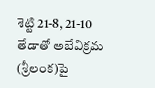శెట్టి 21-8, 21-10 తేడాతో అబేవిక్రమ (శ్రీలంక)పై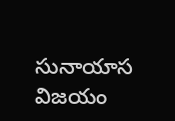సునాయాస విజయం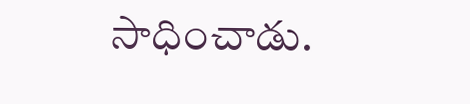సాధించాడు.